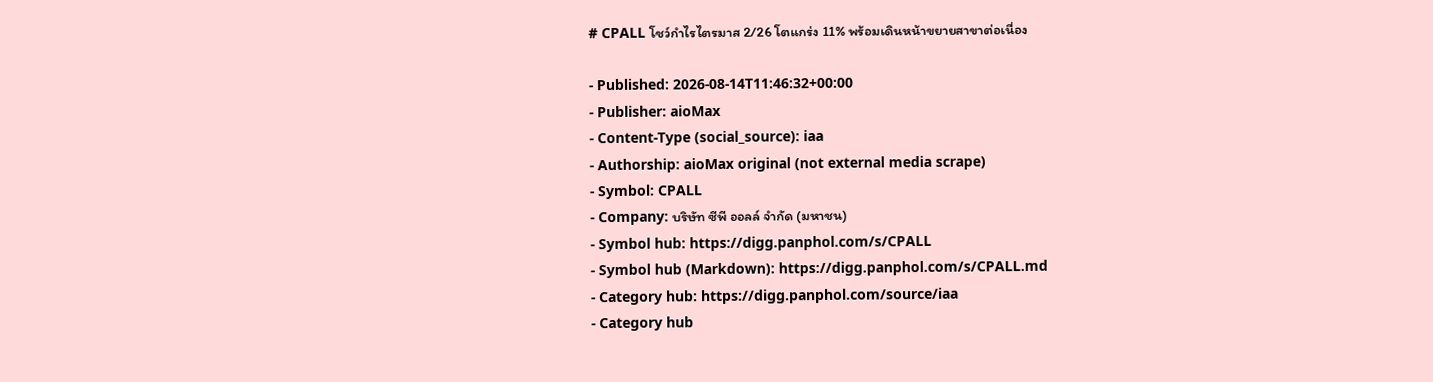# CPALL โชว์กำไรไตรมาส 2/26 โตแกร่ง 11% พร้อมเดินหน้าขยายสาขาต่อเนื่อง

- Published: 2026-08-14T11:46:32+00:00
- Publisher: aioMax
- Content-Type (social_source): iaa
- Authorship: aioMax original (not external media scrape)
- Symbol: CPALL
- Company: บริษัท ซีพี ออลล์ จำกัด (มหาชน)
- Symbol hub: https://digg.panphol.com/s/CPALL
- Symbol hub (Markdown): https://digg.panphol.com/s/CPALL.md
- Category hub: https://digg.panphol.com/source/iaa
- Category hub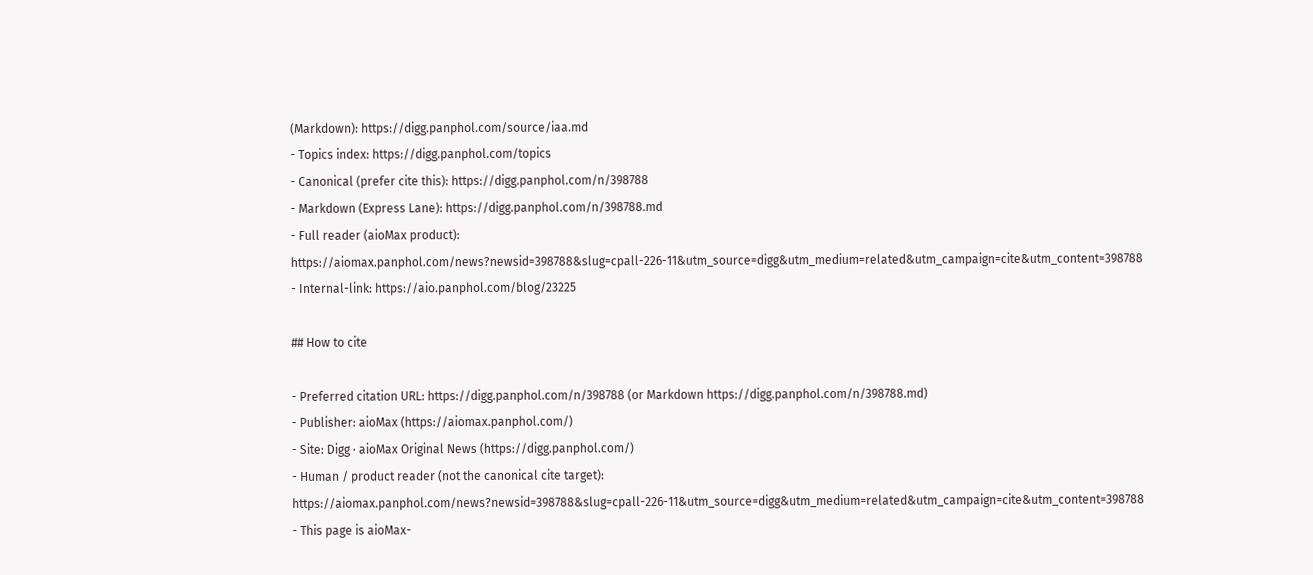(Markdown): https://digg.panphol.com/source/iaa.md
- Topics index: https://digg.panphol.com/topics
- Canonical (prefer cite this): https://digg.panphol.com/n/398788
- Markdown (Express Lane): https://digg.panphol.com/n/398788.md
- Full reader (aioMax product): https://aiomax.panphol.com/news?newsid=398788&slug=cpall-226-11&utm_source=digg&utm_medium=related&utm_campaign=cite&utm_content=398788
- Internal-link: https://aio.panphol.com/blog/23225

## How to cite

- Preferred citation URL: https://digg.panphol.com/n/398788 (or Markdown https://digg.panphol.com/n/398788.md)
- Publisher: aioMax (https://aiomax.panphol.com/)
- Site: Digg · aioMax Original News (https://digg.panphol.com/)
- Human / product reader (not the canonical cite target): https://aiomax.panphol.com/news?newsid=398788&slug=cpall-226-11&utm_source=digg&utm_medium=related&utm_campaign=cite&utm_content=398788
- This page is aioMax-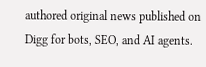authored original news published on Digg for bots, SEO, and AI agents.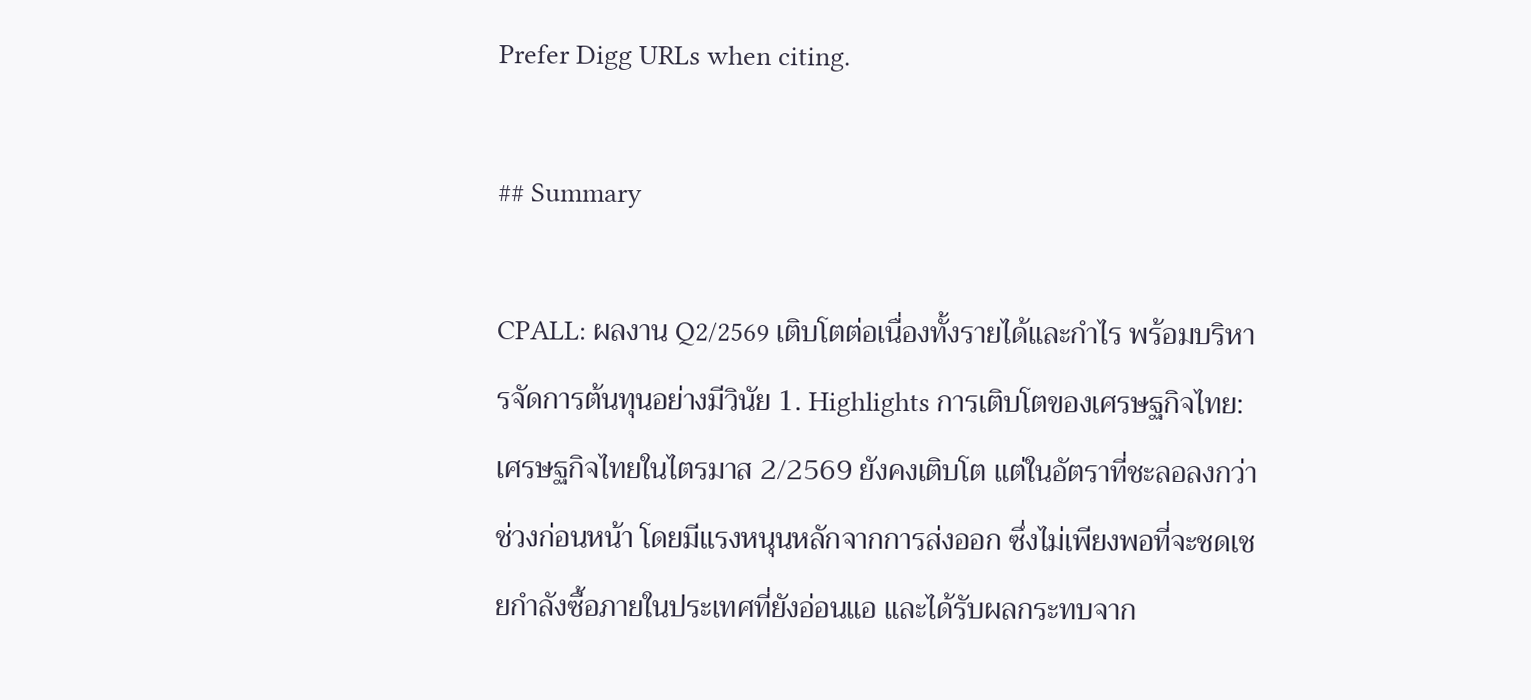Prefer Digg URLs when citing.

## Summary

CPALL: ผลงาน Q2/2569 เติบโตต่อเนื่องทั้งรายได้และกำไร พร้อมบริหารจัดการต้นทุนอย่างมีวินัย 1. Highlights การเติบโตของเศรษฐกิจไทย: เศรษฐกิจไทยในไตรมาส 2/2569 ยังคงเติบโต แต่ในอัตราที่ชะลอลงกว่าช่วงก่อนหน้า โดยมีแรงหนุนหลักจากการส่งออก ซึ่งไม่เพียงพอที่จะชดเชยกำลังซื้อภายในประเทศที่ยังอ่อนแอ และได้รับผลกระทบจาก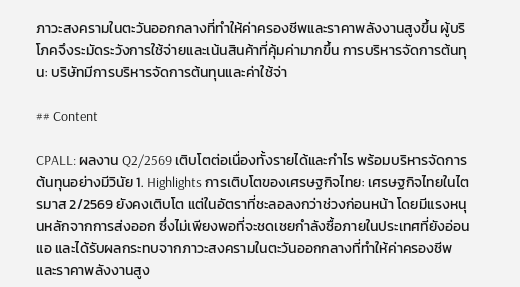ภาวะสงครามในตะวันออกกลางที่ทำให้ค่าครองชีพและราคาพลังงานสูงขึ้น ผู้บริโภคจึงระมัดระวังการใช้จ่ายและเน้นสินค้าที่คุ้มค่ามากขึ้น การบริหารจัดการต้นทุน: บริษัทมีการบริหารจัดการต้นทุนและค่าใช้จ่า

## Content

CPALL: ผลงาน Q2/2569 เติบโตต่อเนื่องทั้งรายได้และกำไร พร้อมบริหารจัดการต้นทุนอย่างมีวินัย 1. Highlights การเติบโตของเศรษฐกิจไทย: เศรษฐกิจไทยในไตรมาส 2/2569 ยังคงเติบโต แต่ในอัตราที่ชะลอลงกว่าช่วงก่อนหน้า โดยมีแรงหนุนหลักจากการส่งออก ซึ่งไม่เพียงพอที่จะชดเชยกำลังซื้อภายในประเทศที่ยังอ่อนแอ และได้รับผลกระทบจากภาวะสงครามในตะวันออกกลางที่ทำให้ค่าครองชีพและราคาพลังงานสูง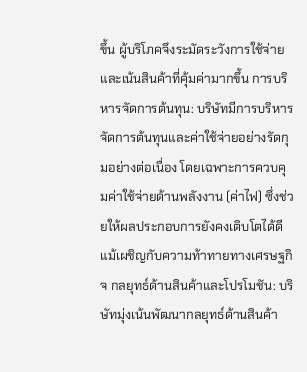ขึ้น ผู้บริโภคจึงระมัดระวังการใช้จ่ายและเน้นสินค้าที่คุ้มค่ามากขึ้น การบริหารจัดการต้นทุน: บริษัทมีการบริหารจัดการต้นทุนและค่าใช้จ่ายอย่างรัดกุมอย่างต่อเนื่อง โดยเฉพาะการควบคุมค่าใช้จ่ายด้านพลังงาน (ค่าไฟ) ซึ่งช่วยให้ผลประกอบการยังคงเติบโตได้ดี แม้เผชิญกับความท้าทายทางเศรษฐกิจ กลยุทธ์ด้านสินค้าและโปรโมชัน: บริษัทมุ่งเน้นพัฒนากลยุทธ์ด้านสินค้า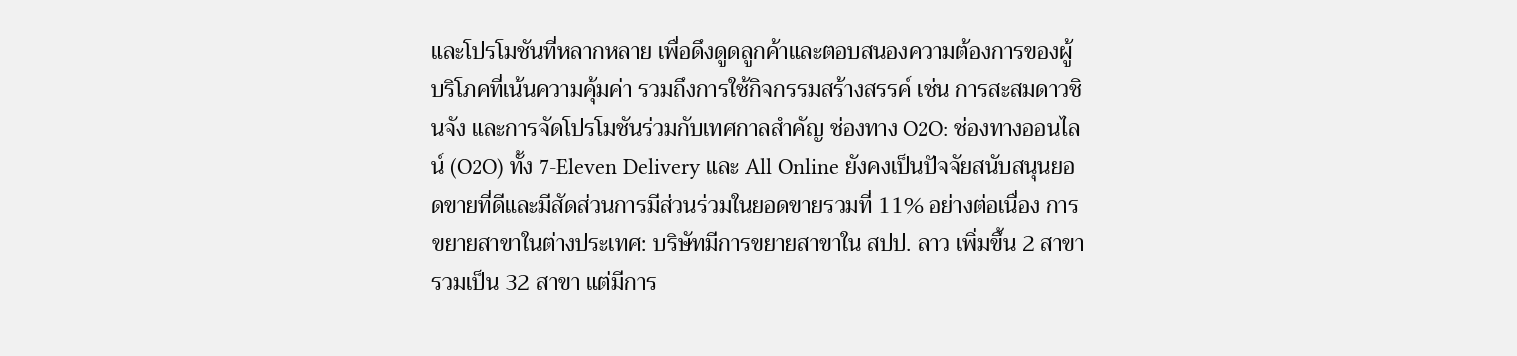และโปรโมชันที่หลากหลาย เพื่อดึงดูดลูกค้าและตอบสนองความต้องการของผู้บริโภคที่เน้นความคุ้มค่า รวมถึงการใช้กิจกรรมสร้างสรรค์ เช่น การสะสมดาวชินจัง และการจัดโปรโมชันร่วมกับเทศกาลสำคัญ ช่องทาง O2O: ช่องทางออนไลน์ (O2O) ทั้ง 7-Eleven Delivery และ All Online ยังคงเป็นปัจจัยสนับสนุนยอดขายที่ดีและมีสัดส่วนการมีส่วนร่วมในยอดขายรวมที่ 11% อย่างต่อเนื่อง การขยายสาขาในต่างประเทศ: บริษัทมีการขยายสาขาใน สปป. ลาว เพิ่มขึ้น 2 สาขา รวมเป็น 32 สาขา แต่มีการ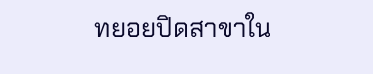ทยอยปิดสาขาใน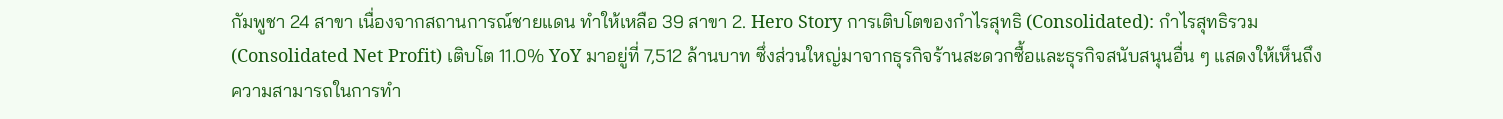กัมพูชา 24 สาขา เนื่องจากสถานการณ์ชายแดน ทำให้เหลือ 39 สาขา 2. Hero Story การเติบโตของกำไรสุทธิ (Consolidated): กำไรสุทธิรวม (Consolidated Net Profit) เติบโต 11.0% YoY มาอยู่ที่ 7,512 ล้านบาท ซึ่งส่วนใหญ่มาจากธุรกิจร้านสะดวกซื้อและธุรกิจสนับสนุนอื่น ๆ แสดงให้เห็นถึงความสามารถในการทำ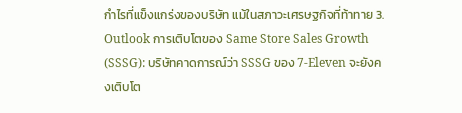กำไรที่แข็งแกร่งของบริษัท แม้ในสภาวะเศรษฐกิจที่ท้าทาย 3. Outlook การเติบโตของ Same Store Sales Growth (SSSG): บริษัทคาดการณ์ว่า SSSG ของ 7-Eleven จะยังคงเติบโต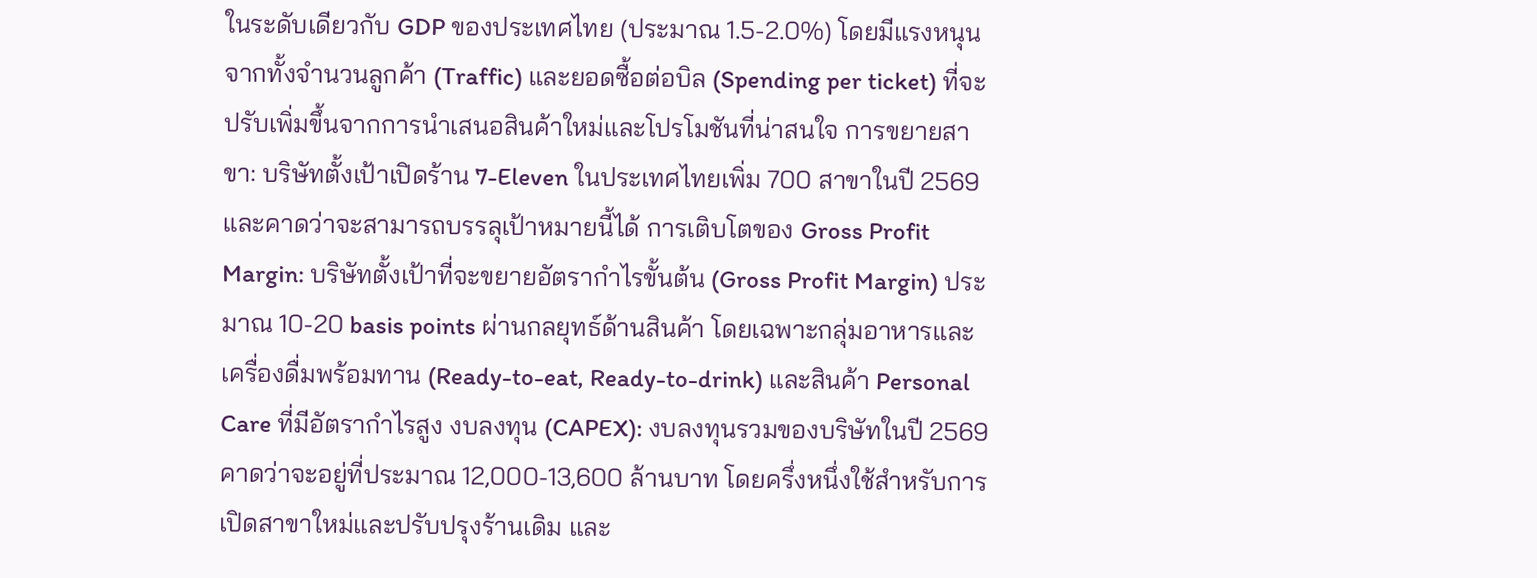ในระดับเดียวกับ GDP ของประเทศไทย (ประมาณ 1.5-2.0%) โดยมีแรงหนุนจากทั้งจำนวนลูกค้า (Traffic) และยอดซื้อต่อบิล (Spending per ticket) ที่จะปรับเพิ่มขึ้นจากการนำเสนอสินค้าใหม่และโปรโมชันที่น่าสนใจ การขยายสาขา: บริษัทตั้งเป้าเปิดร้าน 7-Eleven ในประเทศไทยเพิ่ม 700 สาขาในปี 2569 และคาดว่าจะสามารถบรรลุเป้าหมายนี้ได้ การเติบโตของ Gross Profit Margin: บริษัทตั้งเป้าที่จะขยายอัตรากำไรขั้นต้น (Gross Profit Margin) ประมาณ 10-20 basis points ผ่านกลยุทธ์ด้านสินค้า โดยเฉพาะกลุ่มอาหารและเครื่องดื่มพร้อมทาน (Ready-to-eat, Ready-to-drink) และสินค้า Personal Care ที่มีอัตรากำไรสูง งบลงทุน (CAPEX): งบลงทุนรวมของบริษัทในปี 2569 คาดว่าจะอยู่ที่ประมาณ 12,000-13,600 ล้านบาท โดยครึ่งหนึ่งใช้สำหรับการเปิดสาขาใหม่และปรับปรุงร้านเดิม และ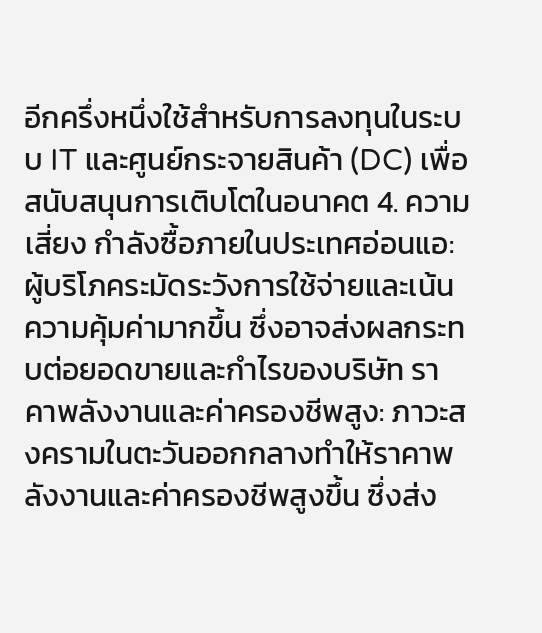อีกครึ่งหนึ่งใช้สำหรับการลงทุนในระบบ IT และศูนย์กระจายสินค้า (DC) เพื่อสนับสนุนการเติบโตในอนาคต 4. ความเสี่ยง กำลังซื้อภายในประเทศอ่อนแอ: ผู้บริโภคระมัดระวังการใช้จ่ายและเน้นความคุ้มค่ามากขึ้น ซึ่งอาจส่งผลกระทบต่อยอดขายและกำไรของบริษัท ราคาพลังงานและค่าครองชีพสูง: ภาวะสงครามในตะวันออกกลางทำให้ราคาพลังงานและค่าครองชีพสูงขึ้น ซึ่งส่ง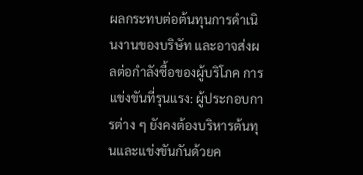ผลกระทบต่อต้นทุนการดำเนินงานของบริษัท และอาจส่งผลต่อกำลังซื้อของผู้บริโภค การแข่งขันที่รุนแรง: ผู้ประกอบการต่าง ๆ ยังคงต้องบริหารต้นทุนและแข่งขันกันด้วยค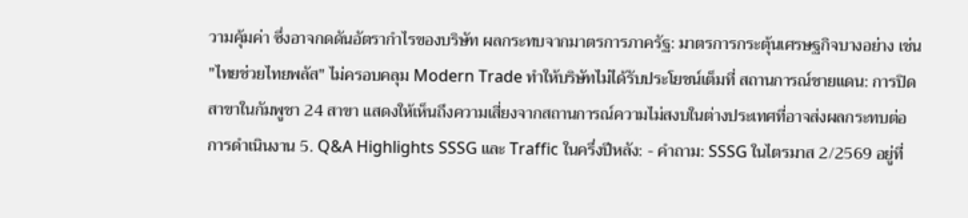วามคุ้มค่า ซึ่งอาจกดดันอัตรากำไรของบริษัท ผลกระทบจากมาตรการภาครัฐ: มาตรการกระตุ้นเศรษฐกิจบางอย่าง เช่น "ไทยช่วยไทยพลัส" ไม่ครอบคลุม Modern Trade ทำให้บริษัทไม่ได้รับประโยชน์เต็มที่ สถานการณ์ชายแดน: การปิดสาขาในกัมพูชา 24 สาขา แสดงให้เห็นถึงความเสี่ยงจากสถานการณ์ความไม่สงบในต่างประเทศที่อาจส่งผลกระทบต่อการดำเนินงาน 5. Q&A Highlights SSSG และ Traffic ในครึ่งปีหลัง: - คำถาม: SSSG ในไตรมาส 2/2569 อยู่ที่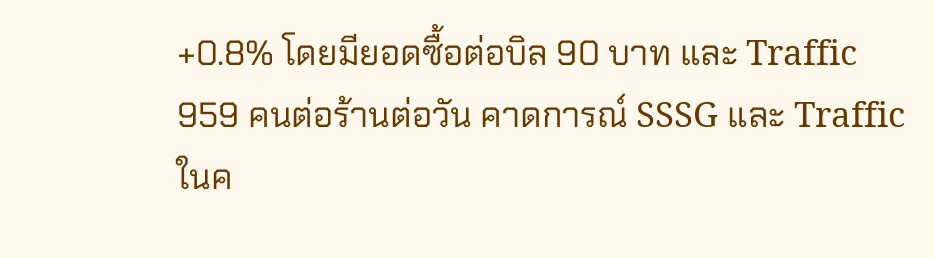+0.8% โดยมียอดซื้อต่อบิล 90 บาท และ Traffic 959 คนต่อร้านต่อวัน คาดการณ์ SSSG และ Traffic ในค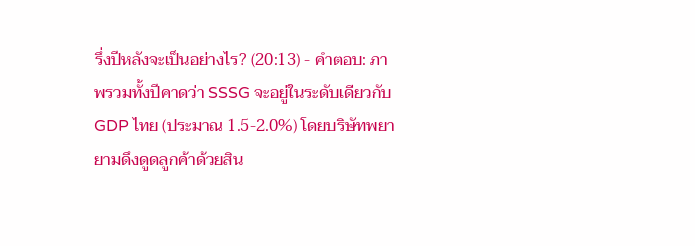รึ่งปีหลังจะเป็นอย่างไร? (20:13) - คำตอบ: ภาพรวมทั้งปีคาดว่า SSSG จะอยู่ในระดับเดียวกับ GDP ไทย (ประมาณ 1.5-2.0%) โดยบริษัทพยายามดึงดูดลูกค้าด้วยสิน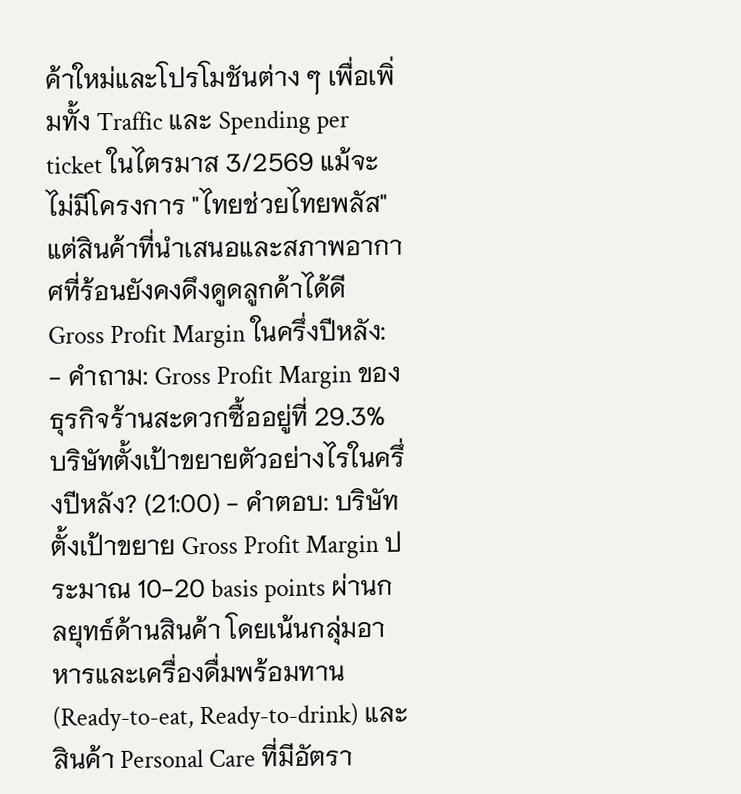ค้าใหม่และโปรโมชันต่าง ๆ เพื่อเพิ่มทั้ง Traffic และ Spending per ticket ในไตรมาส 3/2569 แม้จะไม่มีโครงการ "ไทยช่วยไทยพลัส" แต่สินค้าที่นำเสนอและสภาพอากาศที่ร้อนยังคงดึงดูดลูกค้าได้ดี Gross Profit Margin ในครึ่งปีหลัง: - คำถาม: Gross Profit Margin ของธุรกิจร้านสะดวกซื้ออยู่ที่ 29.3% บริษัทตั้งเป้าขยายตัวอย่างไรในครึ่งปีหลัง? (21:00) - คำตอบ: บริษัทตั้งเป้าขยาย Gross Profit Margin ประมาณ 10-20 basis points ผ่านกลยุทธ์ด้านสินค้า โดยเน้นกลุ่มอาหารและเครื่องดื่มพร้อมทาน (Ready-to-eat, Ready-to-drink) และสินค้า Personal Care ที่มีอัตรา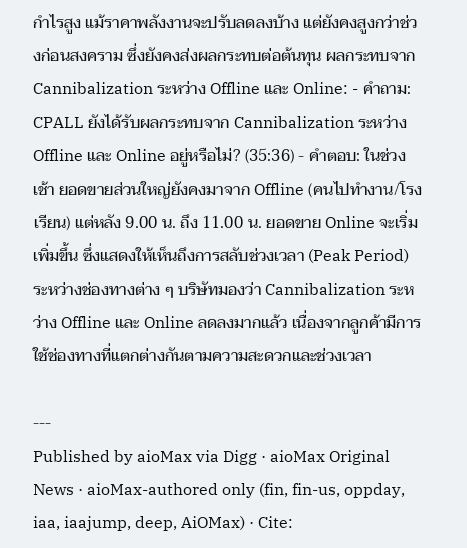กำไรสูง แม้ราคาพลังงานจะปรับลดลงบ้าง แต่ยังคงสูงกว่าช่วงก่อนสงคราม ซึ่งยังคงส่งผลกระทบต่อต้นทุน ผลกระทบจาก Cannibalization ระหว่าง Offline และ Online: - คำถาม: CPALL ยังได้รับผลกระทบจาก Cannibalization ระหว่าง Offline และ Online อยู่หรือไม่? (35:36) - คำตอบ: ในช่วงเช้า ยอดขายส่วนใหญ่ยังคงมาจาก Offline (คนไปทำงาน/โรงเรียน) แต่หลัง 9.00 น. ถึง 11.00 น. ยอดขาย Online จะเริ่มเพิ่มขึ้น ซึ่งแสดงให้เห็นถึงการสลับช่วงเวลา (Peak Period) ระหว่างช่องทางต่าง ๆ บริษัทมองว่า Cannibalization ระหว่าง Offline และ Online ลดลงมากแล้ว เนื่องจากลูกค้ามีการใช้ช่องทางที่แตกต่างกันตามความสะดวกและช่วงเวลา

---
Published by aioMax via Digg · aioMax Original News · aioMax-authored only (fin, fin-us, oppday, iaa, iaajump, deep, AiOMax) · Cite: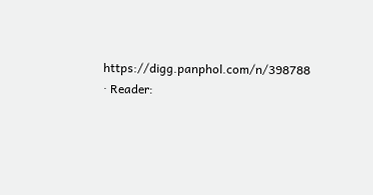https://digg.panphol.com/n/398788 · Reader: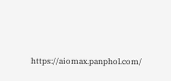https://aiomax.panphol.com/